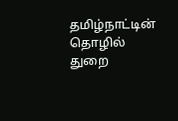தமிழ்நாட்டின் தொழில் துறை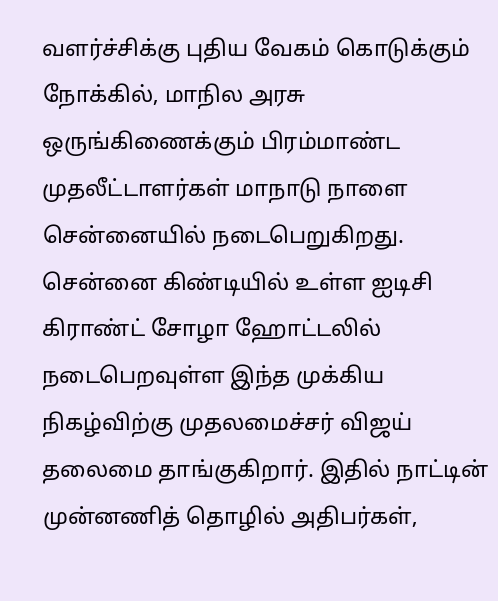வளர்ச்சிக்கு புதிய வேகம் கொடுக்கும் நோக்கில், மாநில அரசு ஒருங்கிணைக்கும் பிரம்மாண்ட முதலீட்டாளர்கள் மாநாடு நாளை சென்னையில் நடைபெறுகிறது. சென்னை கிண்டியில் உள்ள ஐடிசி கிராண்ட் சோழா ஹோட்டலில் நடைபெறவுள்ள இந்த முக்கிய நிகழ்விற்கு முதலமைச்சர் விஜய் தலைமை தாங்குகிறார். இதில் நாட்டின் முன்னணித் தொழில் அதிபர்கள்,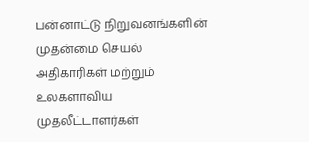பன்னாட்டு நிறுவனங்களின் முதன்மை செயல் அதிகாரிகள் மற்றும் உலகளாவிய முதலீட்டாளர்கள்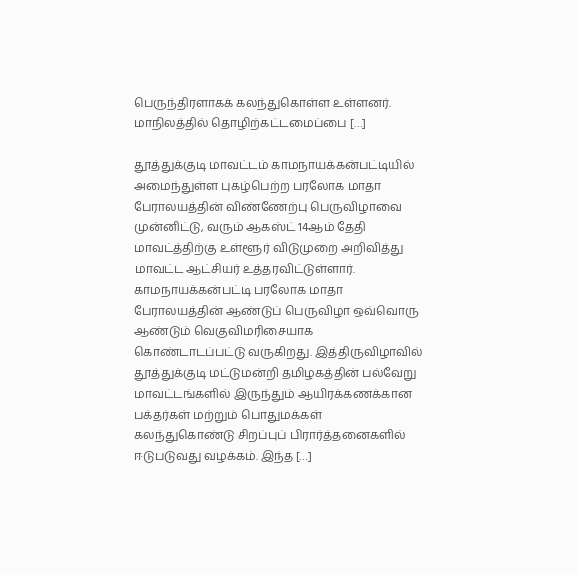பெருந்திரளாகக் கலந்துகொள்ள உள்ளனர். மாநிலத்தில் தொழிற்கட்டமைப்பை […]

தூத்துக்குடி மாவட்டம் காமநாயக்கன்பட்டியில் அமைந்துள்ள புகழ்பெற்ற பரலோக மாதா பேராலயத்தின் விண்ணேற்பு பெருவிழாவை முன்னிட்டு, வரும் ஆகஸ்ட் 14ஆம் தேதி மாவட்த்திற்கு உள்ளூர் விடுமுறை அறிவித்து மாவட்ட ஆட்சியர் உத்தரவிட்டுள்ளார். காமநாயக்கன்பட்டி பரலோக மாதா பேராலயத்தின் ஆண்டுப் பெருவிழா ஒவ்வொரு ஆண்டும் வெகுவிமரிசையாக கொண்டாடப்பட்டு வருகிறது. இத்திருவிழாவில் தூத்துக்குடி மட்டுமன்றி தமிழகத்தின் பல்வேறு மாவட்டங்களில் இருந்தும் ஆயிரக்கணக்கான பக்தர்கள் மற்றும் பொதுமக்கள் கலந்துகொண்டு சிறப்புப் பிரார்த்தனைகளில் ஈடுபடுவது வழக்கம். இந்த […]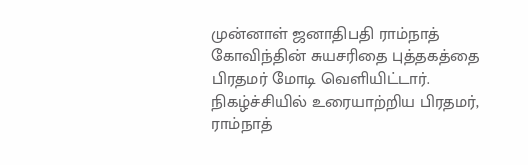முன்னாள் ஜனாதிபதி ராம்நாத் கோவிந்தின் சுயசரிதை புத்தகத்தை பிரதமர் மோடி வெளியிட்டார். நிகழ்ச்சியில் உரையாற்றிய பிரதமர், ராம்நாத்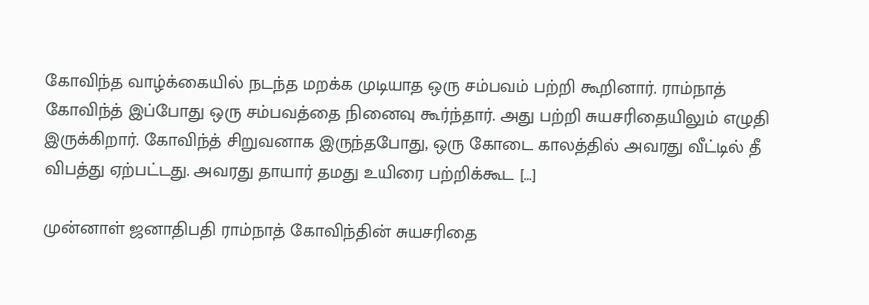கோவிந்த வாழ்க்கையில் நடந்த மறக்க முடியாத ஒரு சம்பவம் பற்றி கூறினார். ராம்நாத் கோவிந்த் இப்போது ஒரு சம்பவத்தை நினைவு கூர்ந்தார். அது பற்றி சுயசரிதையிலும் எழுதி இருக்கிறார். கோவிந்த் சிறுவனாக இருந்தபோது, ஒரு கோடை காலத்தில் அவரது வீட்டில் தீ விபத்து ஏற்பட்டது. அவரது தாயார் தமது உயிரை பற்றிக்கூட […]

முன்னாள் ஜனாதிபதி ராம்நாத் கோவிந்தின் சுயசரிதை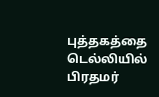புத்தகத்தை டெல்லியில் பிரதமர்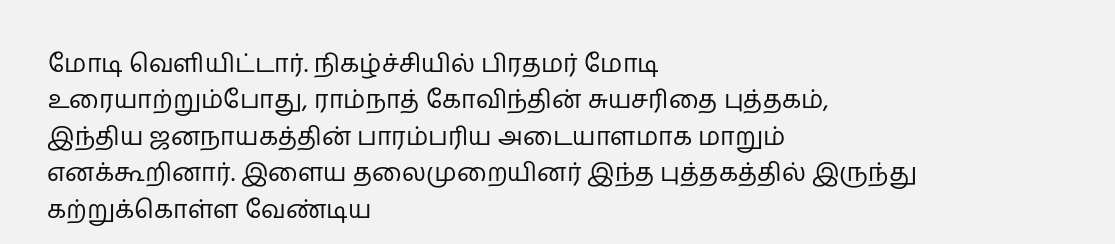மோடி வெளியிட்டார். நிகழ்ச்சியில் பிரதமர் மோடி உரையாற்றும்போது, ராம்நாத் கோவிந்தின் சுயசரிதை புத்தகம், இந்திய ஜனநாயகத்தின் பாரம்பரிய அடையாளமாக மாறும் எனக்கூறினார். இளைய தலைமுறையினர் இந்த புத்தகத்தில் இருந்து கற்றுக்கொள்ள வேண்டிய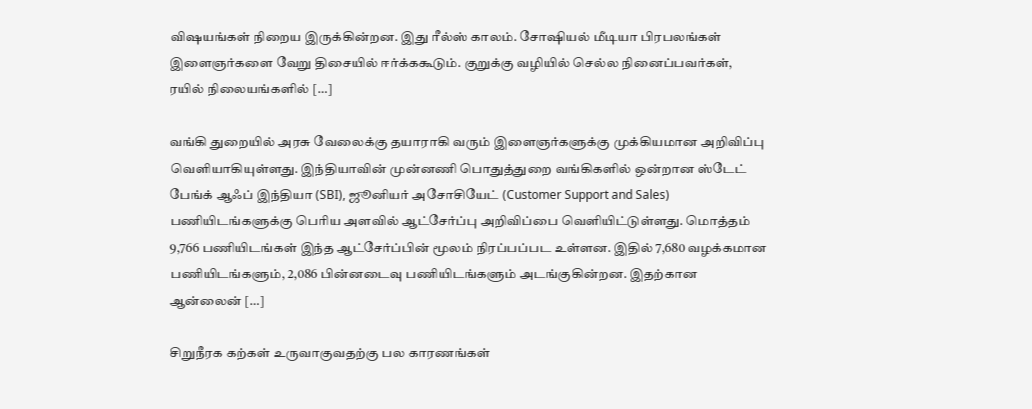விஷயங்கள் நிறைய இருக்கின்றன. இது ரீல்ஸ் காலம். சோஷியல் மீடியா பிரபலங்கள் இளைஞர்களை வேறு திசையில் ஈர்க்ககூடும். குறுக்கு வழியில் செல்ல நினைப்பவர்கள், ரயில் நிலையங்களில் […]

வங்கி துறையில் அரசு வேலைக்கு தயாராகி வரும் இளைஞர்களுக்கு முக்கியமான அறிவிப்பு வெளியாகியுள்ளது. இந்தியாவின் முன்னணி பொதுத்துறை வங்கிகளில் ஒன்றான ஸ்டேட் பேங்க் ஆஃப் இந்தியா (SBI), ஜூனியர் அசோசியேட் (Customer Support and Sales) பணியிடங்களுக்கு பெரிய அளவில் ஆட்சேர்ப்பு அறிவிப்பை வெளியிட்டுள்ளது. மொத்தம் 9,766 பணியிடங்கள் இந்த ஆட்சேர்ப்பின் மூலம் நிரப்பப்பட உள்ளன. இதில் 7,680 வழக்கமான பணியிடங்களும், 2,086 பின்னடைவு பணியிடங்களும் அடங்குகின்றன. இதற்கான ஆன்லைன் […]

சிறுநீரக கற்கள் உருவாகுவதற்கு பல காரணங்கள்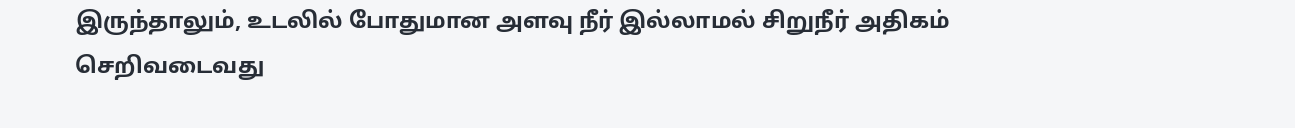இருந்தாலும், உடலில் போதுமான அளவு நீர் இல்லாமல் சிறுநீர் அதிகம் செறிவடைவது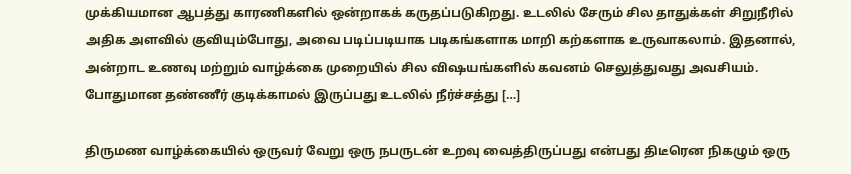முக்கியமான ஆபத்து காரணிகளில் ஒன்றாகக் கருதப்படுகிறது. உடலில் சேரும் சில தாதுக்கள் சிறுநீரில் அதிக அளவில் குவியும்போது, அவை படிப்படியாக படிகங்களாக மாறி கற்களாக உருவாகலாம். இதனால், அன்றாட உணவு மற்றும் வாழ்க்கை முறையில் சில விஷயங்களில் கவனம் செலுத்துவது அவசியம். போதுமான தண்ணீர் குடிக்காமல் இருப்பது உடலில் நீர்ச்சத்து […]

திருமண வாழ்க்கையில் ஒருவர் வேறு ஒரு நபருடன் உறவு வைத்திருப்பது என்பது திடீரென நிகழும் ஒரு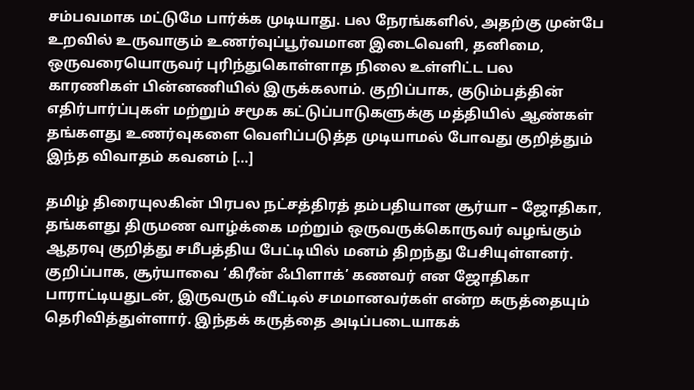சம்பவமாக மட்டுமே பார்க்க முடியாது. பல நேரங்களில், அதற்கு முன்பே உறவில் உருவாகும் உணர்வுப்பூர்வமான இடைவெளி, தனிமை, ஒருவரையொருவர் புரிந்துகொள்ளாத நிலை உள்ளிட்ட பல காரணிகள் பின்னணியில் இருக்கலாம். குறிப்பாக, குடும்பத்தின் எதிர்பார்ப்புகள் மற்றும் சமூக கட்டுப்பாடுகளுக்கு மத்தியில் ஆண்கள் தங்களது உணர்வுகளை வெளிப்படுத்த முடியாமல் போவது குறித்தும் இந்த விவாதம் கவனம் […]

தமிழ் திரையுலகின் பிரபல நட்சத்திரத் தம்பதியான சூர்யா – ஜோதிகா, தங்களது திருமண வாழ்க்கை மற்றும் ஒருவருக்கொருவர் வழங்கும் ஆதரவு குறித்து சமீபத்திய பேட்டியில் மனம் திறந்து பேசியுள்ளனர். குறிப்பாக, சூர்யாவை ‘கிரீன் ஃபிளாக்’ கணவர் என ஜோதிகா பாராட்டியதுடன், இருவரும் வீட்டில் சமமானவர்கள் என்ற கருத்தையும் தெரிவித்துள்ளார். இந்தக் கருத்தை அடிப்படையாகக்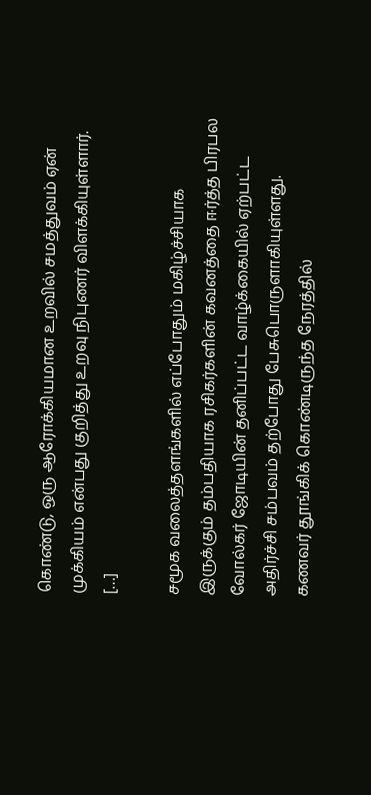கொண்டு, ஒரு ஆரோக்கியமான உறவில் சமத்துவம் ஏன் முக்கியம் என்பது குறித்து உறவு நிபுணர் விளக்கியுள்ளார். […]

சமூக வலைத்தளங்களில் எப்போதும் மகிழ்ச்சியாக இருக்கும் தம்பதியாக ரசிகர்களின் கவனத்தை ஈர்த்த பிரபல வோல்கர் ஜோடியின் தனிப்பட்ட வாழ்க்கையில் ஏற்பட்ட அதிர்ச்சி சம்பவம் தற்போது பேசுபொருளாகியுள்ளது. கணவர் தூங்கிக் கொண்டிருந்த நேரத்தில்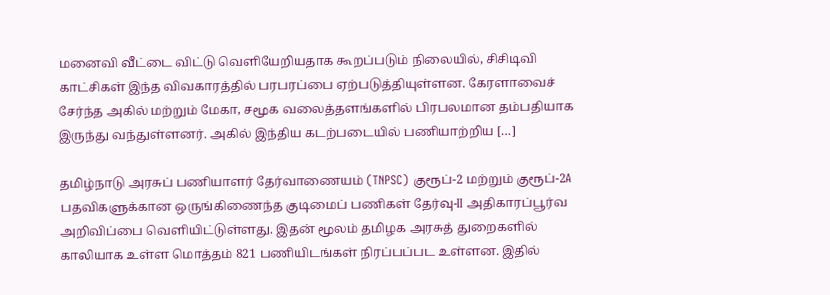மனைவி வீட்டை விட்டு வெளியேறியதாக கூறப்படும் நிலையில், சிசிடிவி காட்சிகள் இந்த விவகாரத்தில் பரபரப்பை ஏற்படுத்தியுள்ளன. கேரளாவைச் சேர்ந்த அகில் மற்றும் மேகா, சமூக வலைத்தளங்களில் பிரபலமான தம்பதியாக இருந்து வந்துள்ளனர். அகில் இந்திய கடற்படையில் பணியாற்றிய […]

தமிழ்நாடு அரசுப் பணியாளர் தேர்வாணையம் (TNPSC) குரூப்-2 மற்றும் குரூப்-2A பதவிகளுக்கான ஒருங்கிணைந்த குடிமைப் பணிகள் தேர்வு-II அதிகாரப்பூர்வ அறிவிப்பை வெளியிட்டுள்ளது. இதன் மூலம் தமிழக அரசுத் துறைகளில் காலியாக உள்ள மொத்தம் 821 பணியிடங்கள் நிரப்பப்பட உள்ளன. இதில்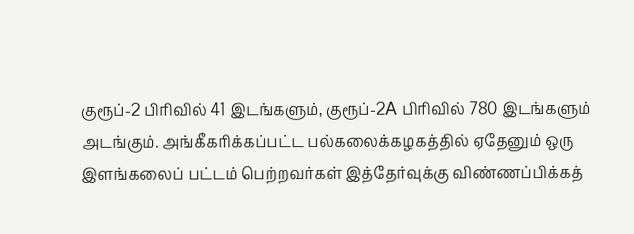குரூப்-2 பிரிவில் 41 இடங்களும், குரூப்-2A பிரிவில் 780 இடங்களும் அடங்கும். அங்கீகரிக்கப்பட்ட பல்கலைக்கழகத்தில் ஏதேனும் ஒரு இளங்கலைப் பட்டம் பெற்றவர்கள் இத்தேர்வுக்கு விண்ணப்பிக்கத்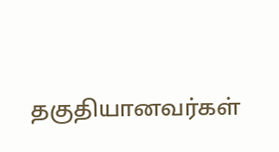தகுதியானவர்கள்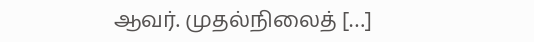ஆவர். முதல்நிலைத் […]